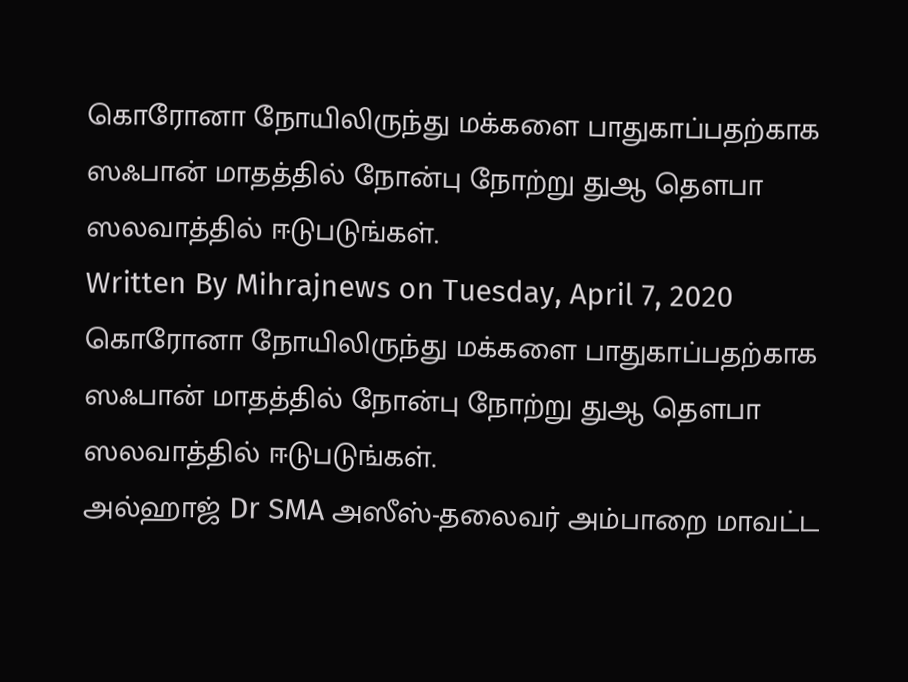கொரோனா நோயிலிருந்து மக்களை பாதுகாப்பதற்காக ஸஃபான் மாதத்தில் நோன்பு நோற்று துஆ தெளபா ஸலவாத்தில் ஈடுபடுங்கள்.
Written By Mihrajnews on Tuesday, April 7, 2020
கொரோனா நோயிலிருந்து மக்களை பாதுகாப்பதற்காக ஸஃபான் மாதத்தில் நோன்பு நோற்று துஆ தெளபா ஸலவாத்தில் ஈடுபடுங்கள்.
அல்ஹாஜ் Dr SMA அஸீஸ்-தலைவர் அம்பாறை மாவட்ட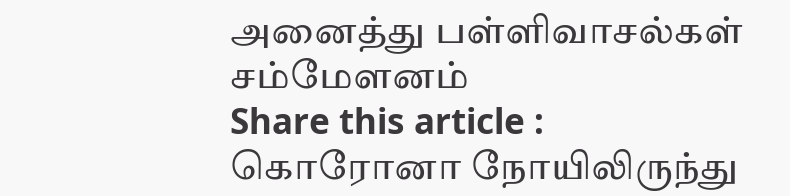அனைத்து பள்ளிவாசல்கள் சம்மேளனம்
Share this article :
கொரோனா நோயிலிருந்து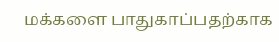மக்களை பாதுகாப்பதற்காக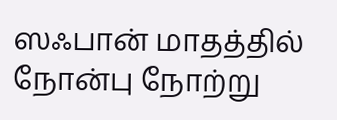ஸஃபான் மாதத்தில் நோன்பு நோற்று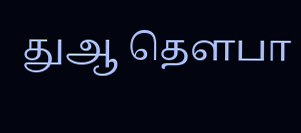துஆ தெளபா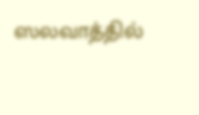ஸலவாத்தில்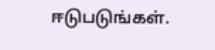ஈடுபடுங்கள்.